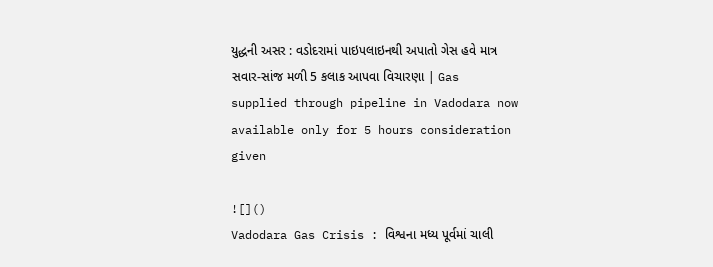યુદ્ધની અસર : વડોદરામાં પાઇપલાઇનથી અપાતો ગેસ હવે માત્ર સવાર-સાંજ મળી 5 કલાક આપવા વિચારણા | Gas supplied through pipeline in Vadodara now available only for 5 hours consideration given

![]()
Vadodara Gas Crisis : વિશ્વના મધ્ય પૂર્વમાં ચાલી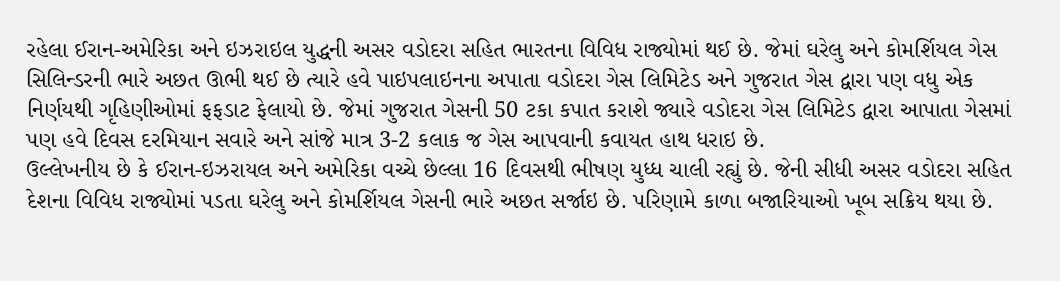રહેલા ઈરાન-અમેરિકા અને ઇઝરાઇલ યુદ્ધની અસર વડોદરા સહિત ભારતના વિવિધ રાજ્યોમાં થઈ છે. જેમાં ઘરેલુ અને કોમર્શિયલ ગેસ સિલિન્ડરની ભારે અછત ઊભી થઈ છે ત્યારે હવે પાઇપલાઇનના અપાતા વડોદરા ગેસ લિમિટેડ અને ગુજરાત ગેસ દ્વારા પણ વધુ એક નિર્ણયથી ગૃહિણીઓમાં ફફડાટ ફેલાયો છે. જેમાં ગુજરાત ગેસની 50 ટકા કપાત કરાશે જ્યારે વડોદરા ગેસ લિમિટેડ દ્વારા આપાતા ગેસમાં પણ હવે દિવસ દરમિયાન સવારે અને સાંજે માત્ર 3-2 કલાક જ ગેસ આપવાની કવાયત હાથ ધરાઇ છે.
ઉલ્લેખનીય છે કે ઈરાન-ઇઝરાયલ અને અમેરિકા વચ્ચે છેલ્લા 16 દિવસથી ભીષણ યુધ્ધ ચાલી રહ્યું છે. જેની સીધી અસર વડોદરા સહિત દેશના વિવિધ રાજ્યોમાં પડતા ઘરેલુ અને કોમર્શિયલ ગેસની ભારે અછત સર્જાઇ છે. પરિણામે કાળા બજારિયાઓ ખૂબ સક્રિય થયા છે.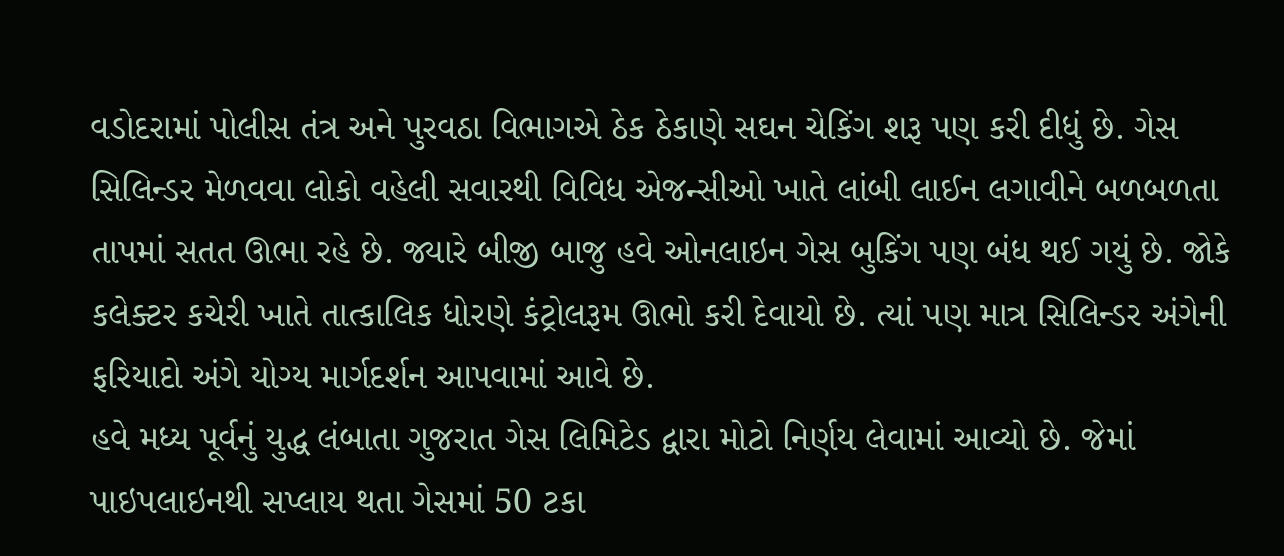વડોદરામાં પોલીસ તંત્ર અને પુરવઠા વિભાગએ ઠેક ઠેકાણે સઘન ચેકિંગ શરૂ પણ કરી દીધું છે. ગેસ સિલિન્ડર મેળવવા લોકો વહેલી સવારથી વિવિધ એજન્સીઓ ખાતે લાંબી લાઈન લગાવીને બળબળતા તાપમાં સતત ઊભા રહે છે. જ્યારે બીજી બાજુ હવે ઓનલાઇન ગેસ બુકિંગ પણ બંધ થઈ ગયું છે. જોકે કલેક્ટર કચેરી ખાતે તાત્કાલિક ધોરણે કંટ્રોલરૂમ ઊભો કરી દેવાયો છે. ત્યાં પણ માત્ર સિલિન્ડર અંગેની ફરિયાદો અંગે યોગ્ય માર્ગદર્શન આપવામાં આવે છે.
હવે મધ્ય પૂર્વનું યુદ્ધ લંબાતા ગુજરાત ગેસ લિમિટેડ દ્વારા મોટો નિર્ણય લેવામાં આવ્યો છે. જેમાં પાઇપલાઇનથી સપ્લાય થતા ગેસમાં 50 ટકા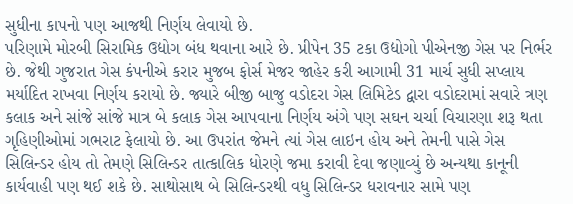સુધીના કાપનો પણ આજથી નિર્ણય લેવાયો છે.
પરિણામે મોરબી સિરામિક ઉદ્યોગ બંધ થવાના આરે છે. પ્રીપેન 35 ટકા ઉદ્યોગો પીએનજી ગેસ પર નિર્ભર છે. જેથી ગુજરાત ગેસ કંપનીએ કરાર મુજબ ફોર્સ મેજર જાહેર કરી આગામી 31 માર્ચ સુધી સપ્લાય મર્યાદિત રાખવા નિર્ણય કરાયો છે. જ્યારે બીજી બાજુ વડોદરા ગેસ લિમિટેડ દ્વારા વડોદરામાં સવારે ત્રણ કલાક અને સાંજે સાંજે માત્ર બે કલાક ગેસ આપવાના નિર્ણય અંગે પણ સઘન ચર્ચા વિચારણા શરૂ થતા ગૃહિણીઓમાં ગભરાટ ફેલાયો છે. આ ઉપરાંત જેમને ત્યાં ગેસ લાઇન હોય અને તેમની પાસે ગેસ સિલિન્ડર હોય તો તેમણે સિલિન્ડર તાત્કાલિક ધોરણે જમા કરાવી દેવા જણાવ્યું છે અન્યથા કાનૂની કાર્યવાહી પણ થઈ શકે છે. સાથોસાથ બે સિલિન્ડરથી વધુ સિલિન્ડર ધરાવનાર સામે પણ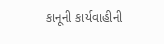કાનૂની કાર્યવાહીની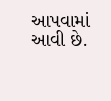આપવામાં આવી છે.